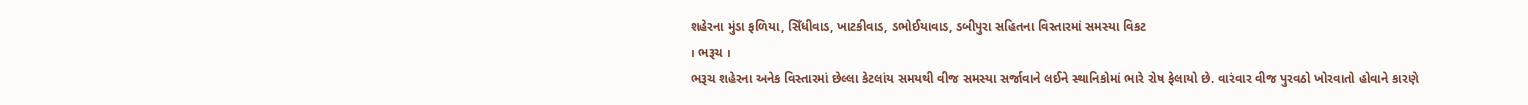શહેરના મુંડા ફળિયા, સિઁધીવાડ, ખાટકીવાડ, ડભોઈયાવાડ, ડબીપુરા સહિતના વિસ્તારમાં સમસ્યા વિકટ
। ભરૂચ ।
ભરૂચ શહેરના અનેક વિસ્તારમાં છેલ્લા કેટલાંય સમયથી વીજ સમસ્યા સર્જાવાને લઈને સ્થાનિકોમાં ભારે રોષ ફેલાયો છે. વારંવાર વીજ પુરવઠો ખોરવાતો હોવાને કારણે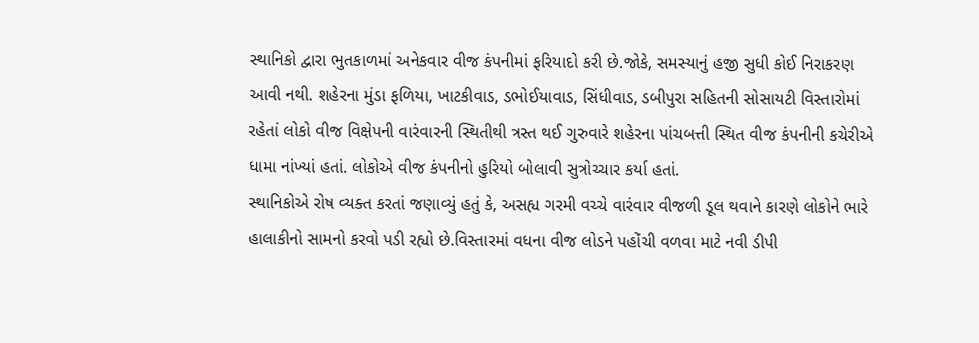સ્થાનિકો દ્વારા ભુતકાળમાં અનેકવાર વીજ કંપનીમાં ફરિયાદો કરી છે.જોકે, સમસ્યાનું હજી સુધી કોઈ નિરાકરણ આવી નથી. શહેરના મુંડા ફળિયા, ખાટકીવાડ, ડભોઈયાવાડ, સિંધીવાડ, ડબીપુરા સહિતની સોસાયટી વિસ્તારોમાં રહેતાં લોકો વીજ વિક્ષેપની વારંવારની સ્થિતીથી ત્રસ્ત થઈ ગુરુવારે શહેરના પાંચબત્તી સ્થિત વીજ કંપનીની કચેરીએ ધામા નાંખ્યાં હતાં. લોકોએ વીજ કંપનીનો હુરિયો બોલાવી સુત્રોચ્ચાર કર્યા હતાં.
સ્થાનિકોએ રોષ વ્યક્ત કરતાં જણાવ્યું હતું કે, અસહ્ય ગરમી વચ્ચે વારંવાર વીજળી ડૂલ થવાને કારણે લોકોને ભારે હાલાકીનો સામનો કરવો પડી રહ્યો છે.વિસ્તારમાં વધના વીજ લોડને પહોંચી વળવા માટે નવી ડીપી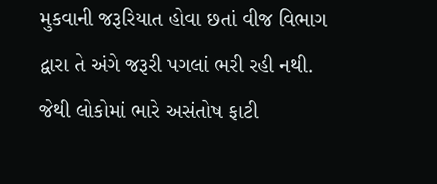મુકવાની જરૂરિયાત હોવા છતાં વીજ વિભાગ દ્વારા તે અંગે જરૂરી પગલાં ભરી રહી નથી. જેથી લોકોમાં ભારે અસંતોષ ફાટી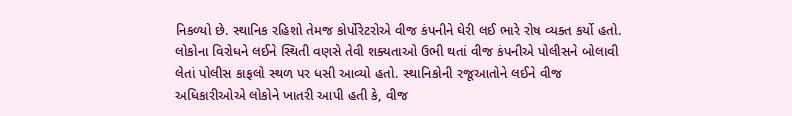નિકળ્યો છે. સ્થાનિક રહિશો તેમજ કોર્પોરેટરોએ વીજ કંપનીને ઘેરી લઈ ભારે રોષ વ્યક્ત કર્યો હતો.
લોકોના વિરોધને લઈને સ્થિતી વણસે તેવી શક્યતાઓ ઉભી થતાં વીજ કંપનીએ પોલીસને બોલાવી લેતાં પોલીસ કાફલો સ્થળ પર ધસી આવ્યો હતો. સ્થાનિકોની રજૂઆતોને લઈને વીજ અધિકારીઓએ લોકોને ખાતરી આપી હતી કે, વીજ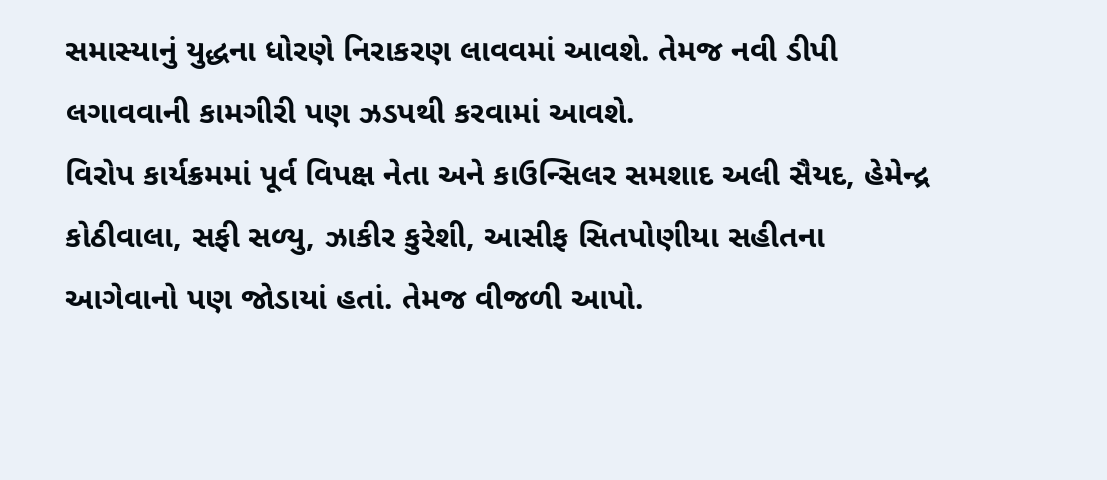સમાસ્યાનું યુદ્ધના ધોરણે નિરાકરણ લાવવમાં આવશે. તેમજ નવી ડીપી લગાવવાની કામગીરી પણ ઝડપથી કરવામાં આવશે.
વિરોપ કાર્યક્રમમાં પૂર્વ વિપક્ષ નેતા અને કાઉન્સિલર સમશાદ અલી સૈયદ, હેમેન્દ્ર કોઠીવાલા, સફી સળ્યુ, ઝાકીર કુરેશી, આસીફ સિતપોણીયા સહીતના આગેવાનો પણ જોડાયાં હતાં. તેમજ વીજળી આપો.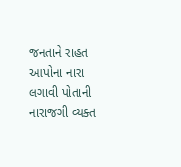જનતાને રાહત આપોના નારા લગાવી પોતાની નારાજગી વ્યક્ત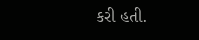કરી હતી.